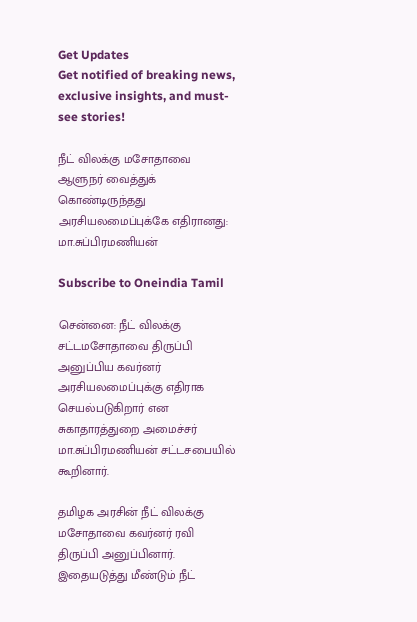Get Updates
Get notified of breaking news, exclusive insights, and must-see stories!

நீட் விலக்கு மசோதாவை ஆளுநர் வைத்துக் கொண்டிருந்தது அரசியலமைப்புக்கே எதிரானது: மா.சுப்பிரமணியன்

Subscribe to Oneindia Tamil

சென்னை: நீட் விலக்கு சட்டமசோதாவை திருப்பி அனுப்பிய கவர்னர் அரசியலமைப்புக்கு எதிராக செயல்படுகிறார் என சுகாதாரத்துறை அமைச்சர் மா.சுப்பிரமணியன் சட்டசபையில் கூறினார்.

தமிழக அரசின் நீட் விலக்கு மசோதாவை கவர்னர் ரவி திருப்பி அனுப்பினார். இதையடுத்து மீண்டும் நீட்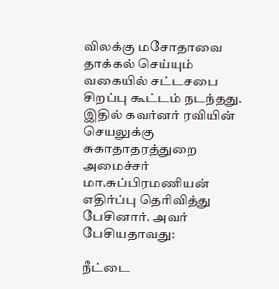விலக்கு மசோதாவை தாக்கல் செய்யும் வகையில் சட்டசபை சிறப்பு கூட்டம் நடந்தது. இதில் கவர்னர் ரவியின் செயலுக்கு சுகாதாதரத்துறை அமைச்சர் மா.சுப்பிரமணியன் எதிர்ப்பு தெரிவித்து பேசினார். அவர் பேசியதாவது:

நீட்டை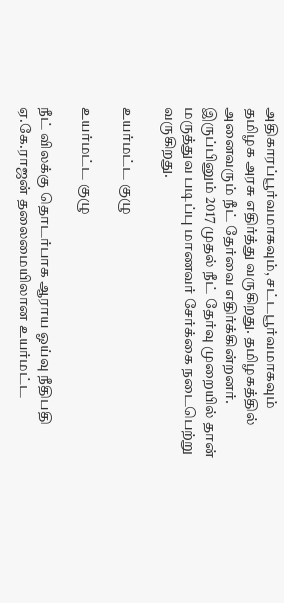அதிகாரப்பூர்வமாகவும், சட்டபூர்வமாகவும் தமிழக அரசு எதிர்த்து வருகிறது. தமிழகத்தில் அனைவரும் நீட் தேர்வை எதிர்க்கின்றனர். இருப்பினும் 2017 முதல் நீட் தேர்வு முறையில் தான் மருத்துவ படிப்பு மாணவர் சேர்க்கை நடைபெற்று வருகிறது.

உயர்மட்ட குழு

உயர்மட்ட குழு

நீட் விலக்கு தொடர்பாக ஆராய ஓய்வு நீதிபதி ஏ.கே.ராஜன் தலைமையிலான உயர்மட்ட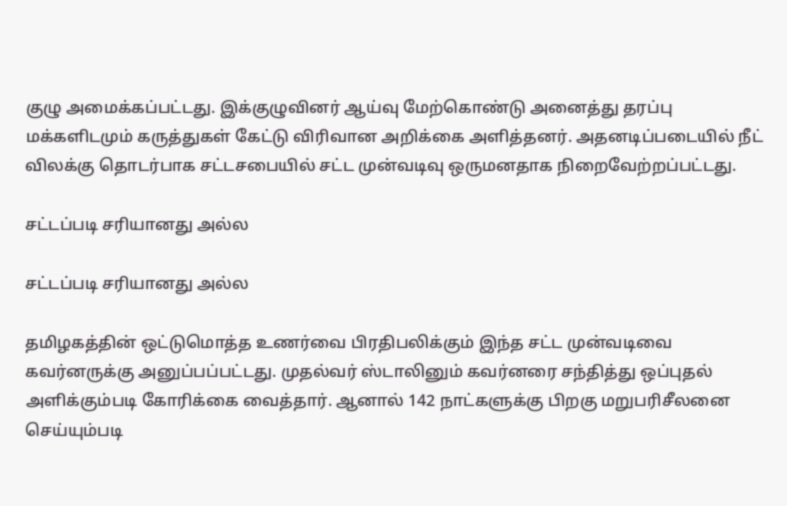குழு அமைக்கப்பட்டது. இக்குழுவினர் ஆய்வு மேற்கொண்டு அனைத்து தரப்பு மக்களிடமும் கருத்துகள் கேட்டு விரிவான அறிக்கை அளித்தனர். அதனடிப்படையில் நீட் விலக்கு தொடர்பாக சட்டசபையில் சட்ட முன்வடிவு ஒருமனதாக நிறைவேற்றப்பட்டது.

சட்டப்படி சரியானது அல்ல

சட்டப்படி சரியானது அல்ல

தமிழகத்தின் ஒட்டுமொத்த உணர்வை பிரதிபலிக்கும் இந்த சட்ட முன்வடிவை கவர்னருக்கு அனுப்பப்பட்டது. முதல்வர் ஸ்டாலினும் கவர்னரை சந்தித்து ஒப்புதல் அளிக்கும்படி கோரிக்கை வைத்தார். ஆனால் 142 நாட்களுக்கு பிறகு மறுபரிசீலனை செய்யும்படி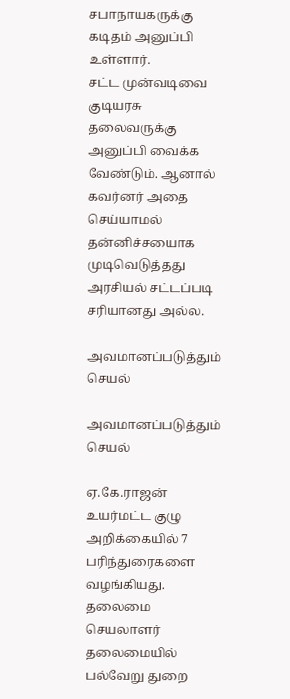சபாநாயகருக்கு கடிதம் அனுப்பி உள்ளார்.
சட்ட முன்வடிவை குடியரசு தலைவருக்கு அனுப்பி வைக்க வேண்டும். ஆனால் கவர்னர் அதை செய்யாமல் தன்னிச்சயைாக முடிவெடுத்தது அரசியல் சட்டப்படி சரியானது அல்ல.

அவமானப்படுத்தும் செயல்

அவமானப்படுத்தும் செயல்

ஏ.கே.ராஜன் உயர்மட்ட குழு அறிக்கையில் 7 பரிந்துரைகளை வழங்கியது. தலைமை செயலாளர் தலைமையில் பல்வேறு துறை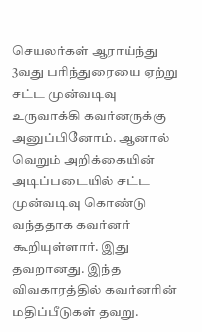செயலர்கள் ஆராய்ந்து 3வது பரிந்துரையை ஏற்று சட்ட முன்வடிவு உருவாக்கி கவர்னருக்கு அனுப்பினோம். ஆனால் வெறும் அறிக்கையின் அடிப்படையில் சட்ட முன்வடிவு கொண்டு வந்ததாக கவர்னர் கூறியுள்ளார். இது தவறானது. இந்த விவகாரத்தில் கவர்னரின் மதிப்பீடுகள் தவறு.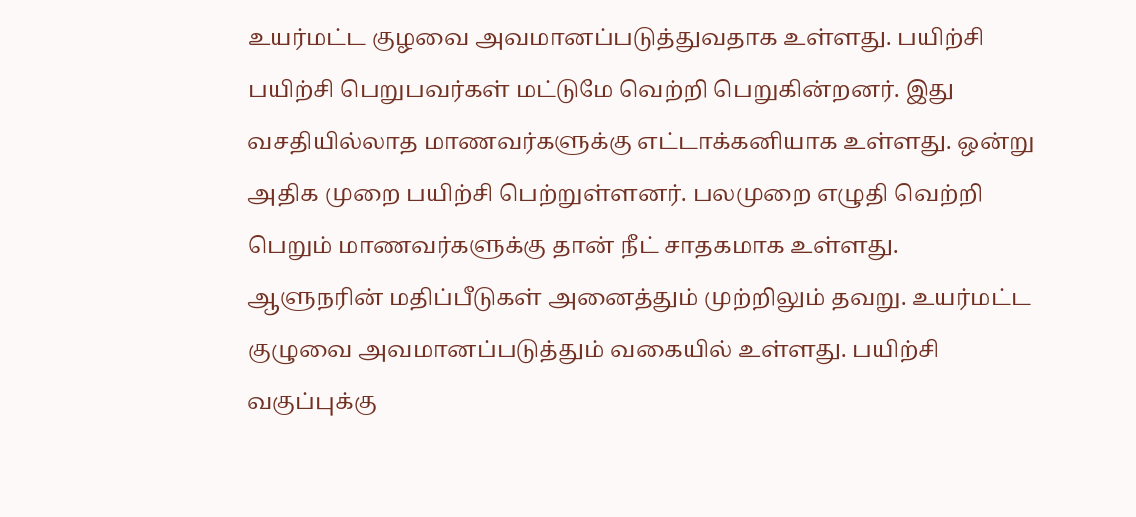உயர்மட்ட குழவை அவமானப்படுத்துவதாக உள்ளது. பயிற்சி பயிற்சி பெறுபவர்கள் மட்டுமே வெற்றி பெறுகின்றனர். இது வசதியில்லாத மாணவர்களுக்கு எட்டாக்கனியாக உள்ளது. ஒன்று அதிக முறை பயிற்சி பெற்றுள்ளனர். பலமுறை எழுதி வெற்றி பெறும் மாணவர்களுக்கு தான் நீட் சாதகமாக உள்ளது. ஆளுநரின் மதிப்பீடுகள் அனைத்தும் முற்றிலும் தவறு. உயர்மட்ட குழுவை அவமானப்படுத்தும் வகையில் உள்ளது. பயிற்சி வகுப்புக்கு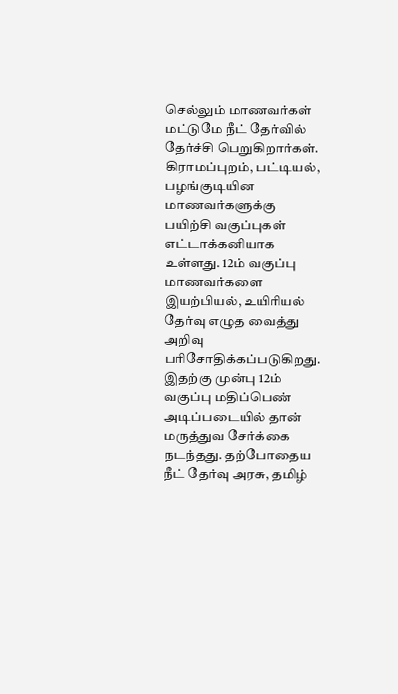செல்லும் மாணவர்கள் மட்டுமே நீட் தேர்வில் தேர்ச்சி பெறுகிறார்கள். கிராமப்புறம், பட்டியல், பழங்குடியின மாணவர்களுக்கு பயிற்சி வகுப்புகள் எட்டாக்கனியாக உள்ளது. 12ம் வகுப்பு மாணவர்களை இயற்பியல், உயிரியல் தேர்வு எழுத வைத்து அறிவு பரிசோதிக்கப்படுகிறது. இதற்கு முன்பு 12ம் வகுப்பு மதிப்பெண் அடிப்படையில் தான் மருத்துவ சேர்க்கை நடந்தது. தற்போதைய நீட் தேர்வு அரசு, தமிழ்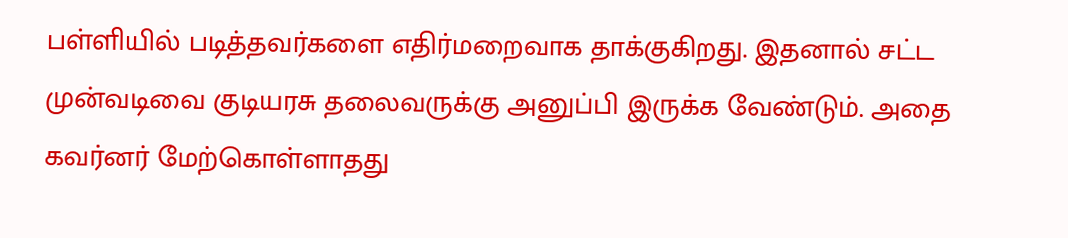பள்ளியில் படித்தவர்களை எதிர்மறைவாக தாக்குகிறது. இதனால் சட்ட முன்வடிவை குடியரசு தலைவருக்கு அனுப்பி இருக்க வேண்டும். அதை கவர்னர் மேற்கொள்ளாதது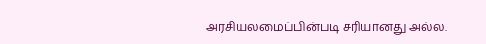அரசியலமைப்பின்படி சரியானது அல்ல.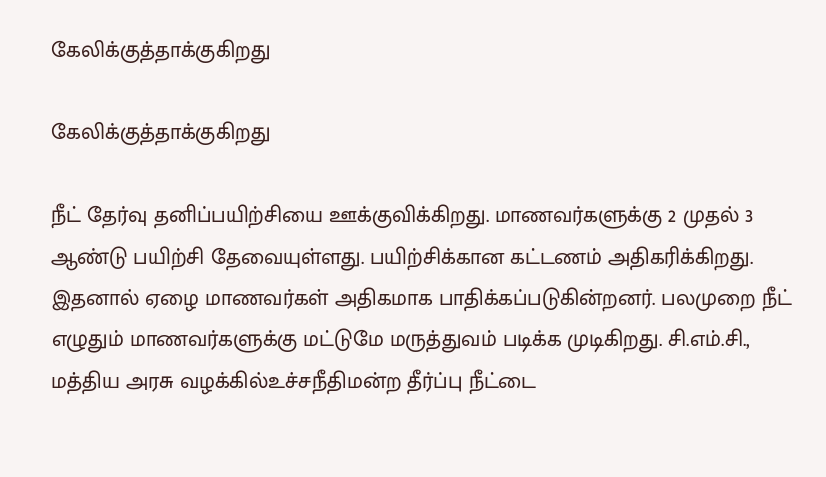கேலிக்குத்தாக்குகிறது

கேலிக்குத்தாக்குகிறது

நீட் தேர்வு தனிப்பயிற்சியை ஊக்குவிக்கிறது. மாணவர்களுக்கு 2 முதல் 3 ஆண்டு பயிற்சி தேவையுள்ளது. பயிற்சிக்கான கட்டணம் அதிகரிக்கிறது. இதனால் ஏழை மாணவர்கள் அதிகமாக பாதிக்கப்படுகின்றனர். பலமுறை நீட் எழுதும் மாணவர்களுக்கு மட்டுமே மருத்துவம் படிக்க முடிகிறது. சி.எம்.சி., மத்திய அரசு வழக்கில்உச்சநீதிமன்ற தீர்ப்பு நீட்டை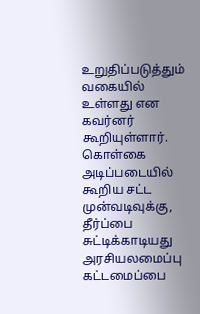உறுதிப்படுத்தும் வகையில் உள்ளது என கவர்னர் கூறியுள்ளார். கொள்கை அடிப்படையில் கூறிய சட்ட முன்வடிவுக்கு, தீர்ப்பை சுட்டிக்காடியது அரசியலமைப்பு கட்டமைப்பை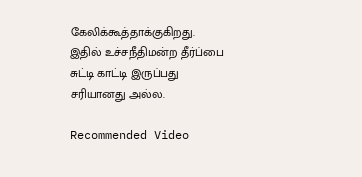கேலிக்கூத்தாக்குகிறது. இதில் உச்சநீதிமன்ற தீர்ப்பை சுட்டி காட்டி இருப்பது சரியானது அல்ல.

Recommended Video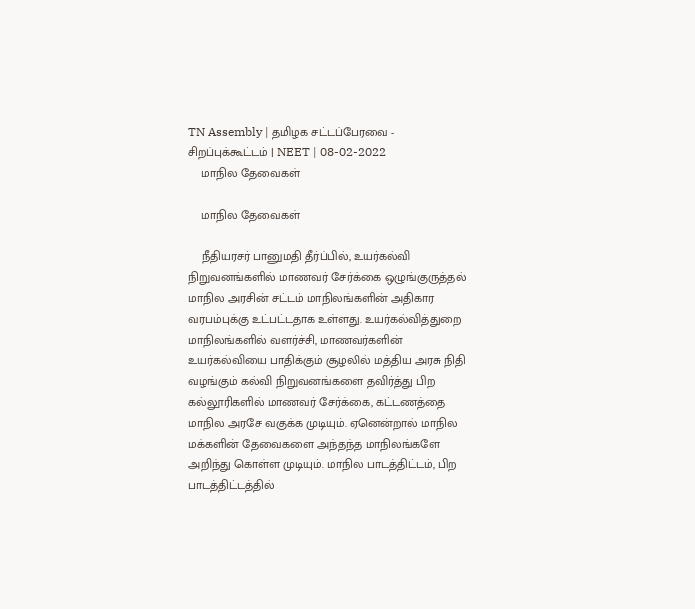TN Assembly | தமிழக சட்டப்பேரவை - சிறப்புக்கூட்டம் | NEET | 08-02-2022
    மாநில தேவைகள்

    மாநில தேவைகள்

    நீதியரசர் பானுமதி தீர்ப்பில், உயர்கல்வி நிறுவனங்களில் மாணவர் சேர்க்கை ஒழுங்குருத்தல் மாநில அரசின் சட்டம் மாநிலங்களின் அதிகார வரபம்புக்கு உட்பட்டதாக உள்ளது. உயர்கல்வித்துறை மாநிலங்களில் வளர்ச்சி, மாணவர்களின் உயர்கல்வியை பாதிக்கும் சூழலில் மத்திய அரசு நிதி வழங்கும் கல்வி நிறுவனங்களை தவிர்த்து பிற கல்லூரிகளில் மாணவர் சேர்க்கை, கட்டணத்தை மாநில அரசே வகுக்க முடியும். ஏனென்றால் மாநில மக்களின் தேவைகளை அந்தந்த மாநிலங்களே அறிந்து கொள்ள முடியும். மாநில பாடத்திட்டம், பிற பாடத்திட்டத்தில்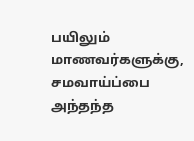பயிலும் மாணவர்களுக்கு, சமவாய்ப்பை அந்தந்த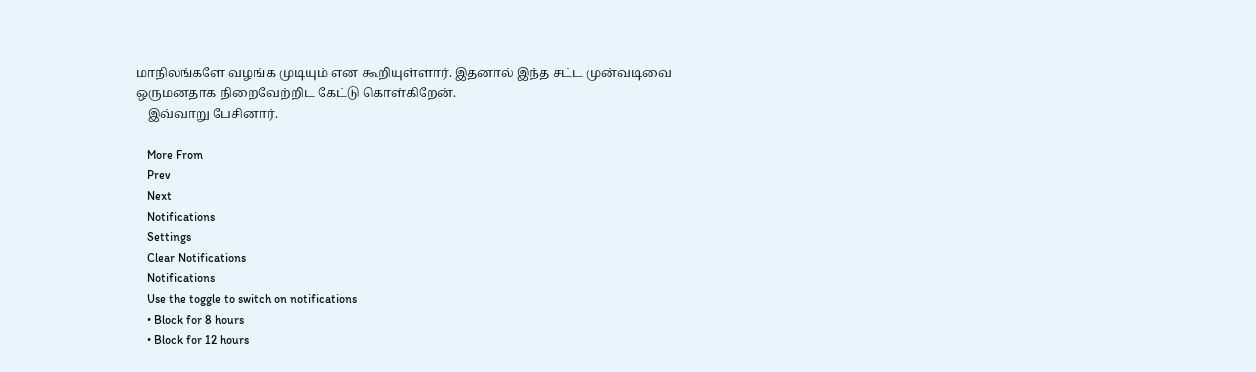மாநிலங்களே வழங்க முடியும் என கூறியுள்ளார். இதனால் இந்த சட்ட முன்வடிவை ஒருமனதாக நிறைவேற்றிட கேட்டு கொள்கிறேன்.
    இவ்வாறு பேசினார்.

    More From
    Prev
    Next
    Notifications
    Settings
    Clear Notifications
    Notifications
    Use the toggle to switch on notifications
    • Block for 8 hours
    • Block for 12 hours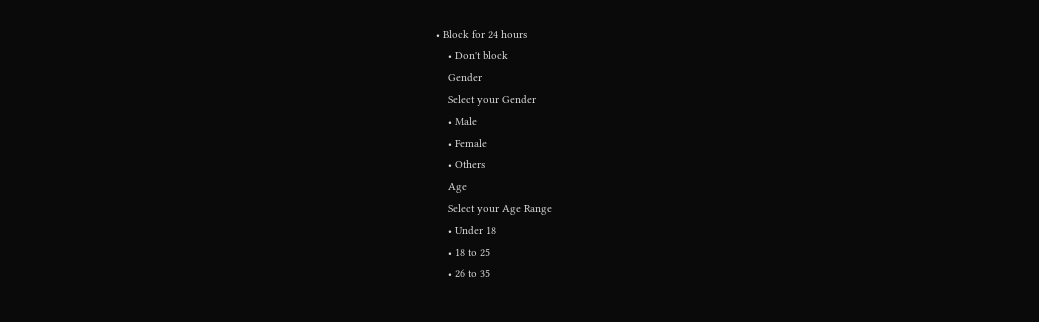• Block for 24 hours
    • Don't block
    Gender
    Select your Gender
    • Male
    • Female
    • Others
    Age
    Select your Age Range
    • Under 18
    • 18 to 25
    • 26 to 35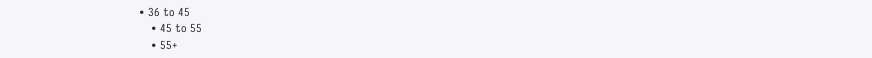• 36 to 45
    • 45 to 55
    • 55+